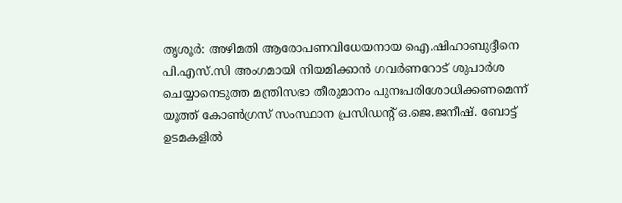തൃശൂർ: അഴിമതി ആരോപണവിധേയനായ ഐ.ഷിഹാബുദ്ദീനെ പി.എസ്.സി അംഗമായി നിയമിക്കാൻ ഗവർണറോട് ശുപാർശ ചെയ്യാനെടുത്ത മന്ത്രിസഭാ തീരുമാനം പുനഃപരിശോധിക്കണമെന്ന് യൂത്ത് കോൺഗ്രസ് സംസ്ഥാന പ്രസിഡന്റ് ഒ.ജെ.ജനീഷ്. ബോട്ട് ഉടമകളിൽ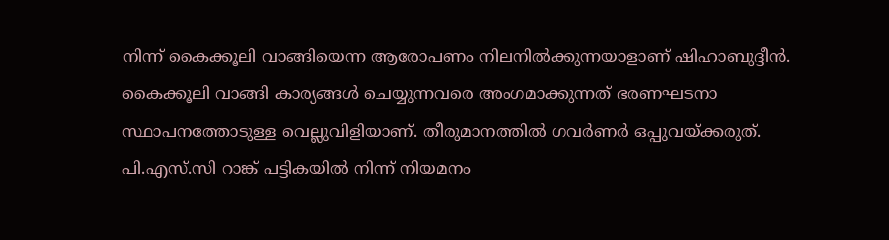നിന്ന് കൈക്കൂലി വാങ്ങിയെന്ന ആരോപണം നിലനിൽക്കുന്നയാളാണ് ഷിഹാബുദ്ദീൻ. കൈക്കൂലി വാങ്ങി കാര്യങ്ങൾ ചെയ്യുന്നവരെ അംഗമാക്കുന്നത് ഭരണഘടനാ സ്ഥാപനത്തോടുള്ള വെല്ലുവിളിയാണ്. തീരുമാനത്തിൽ ഗവർണർ ഒപ്പുവയ്ക്കരുത്. പി.എസ്.സി റാങ്ക് പട്ടികയിൽ നിന്ന് നിയമനം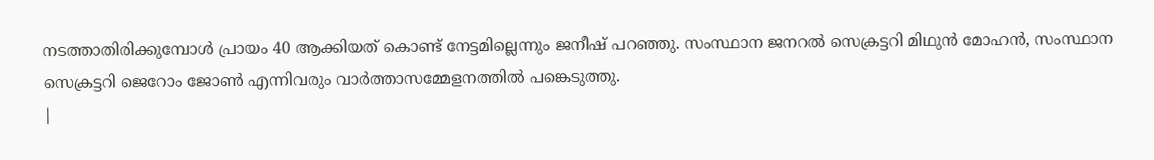നടത്താതിരിക്കുമ്പോൾ പ്രായം 40 ആക്കിയത് കൊണ്ട് നേട്ടമില്ലെന്നും ജനീഷ് പറഞ്ഞു. സംസ്ഥാന ജനറൽ സെക്രട്ടറി മിഥുൻ മോഹൻ, സംസ്ഥാന സെക്രട്ടറി ജെറോം ജോൺ എന്നിവരും വാർത്താസമ്മേളനത്തിൽ പങ്കെടുത്തു.
|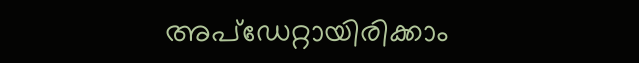അപ്ഡേറ്റായിരിക്കാം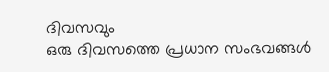ദിവസവും
ഒരു ദിവസത്തെ പ്രധാന സംഭവങ്ങൾ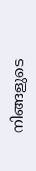നിങ്ങളുടെ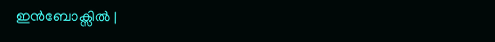ഇൻബോക്സിൽ |